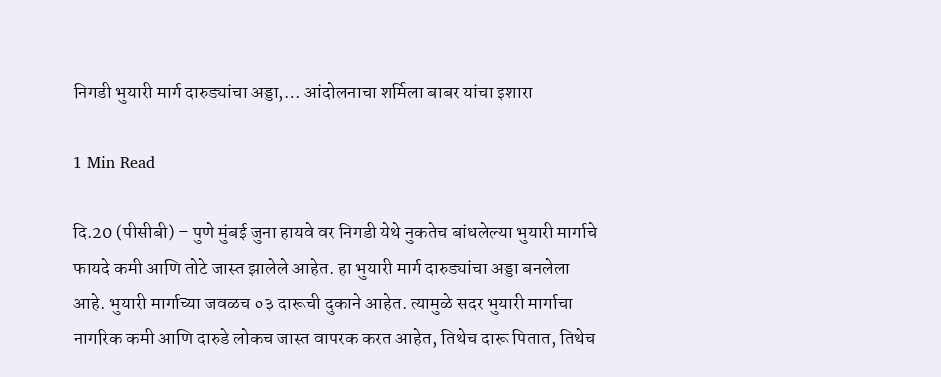निगडी भुयारी मार्ग दारुड्यांचा अड्डा,… आंदोलनाचा शर्मिला बाबर यांचा इशारा

1 Min Read

दि.20 (पीसीबी) – पुणे मुंबई जुना हायवे वर निगडी येथे नुकतेच बांधलेल्या भुयारी मार्गाचे फायदे कमी आणि तोटे जास्त झालेले आहेत. हा भुयारी मार्ग दारुड्यांचा अड्डा बनलेला आहे. भुयारी मार्गाच्या जवळच ०३ दारूची दुकाने आहेत. त्यामुळे सदर भुयारी मार्गाचा नागरिक कमी आणि दारुडे लोकच जास्त वापरक करत आहेत, तिथेच दारू पितात, तिथेच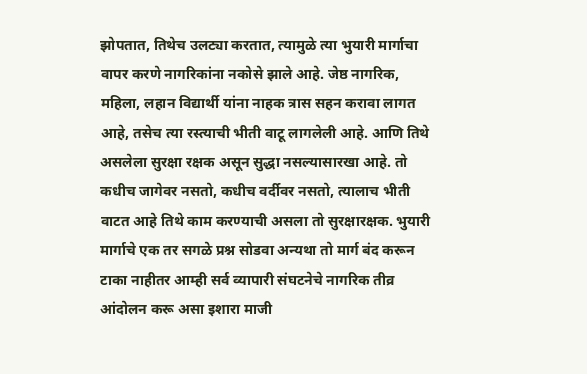झोपतात, तिथेच उलट्या करतात, त्यामुळे त्या भुयारी मार्गाचा वापर करणे नागरिकांना नकोसे झाले आहे. जेष्ठ नागरिक, महिला, लहान विद्यार्थी यांना नाहक त्रास सहन करावा लागत आहे, तसेच त्या रस्त्याची भीती वाटू लागलेली आहे. आणि तिथे असलेला सुरक्षा रक्षक असून सुद्धा नसल्यासारखा आहे. तो कधीच जागेवर नसतो, कधीच वर्दीवर नसतो, त्यालाच भीती वाटत आहे तिथे काम करण्याची असला तो सुरक्षारक्षक. भुयारी मार्गाचे एक तर सगळे प्रश्न सोडवा अन्यथा तो मार्ग बंद करून टाका नाहीतर आम्ही सर्व व्यापारी संघटनेचे नागरिक तीव्र आंदोलन करू असा इशारा माजी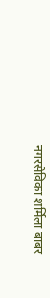नगरसेविका शर्मिला बाबर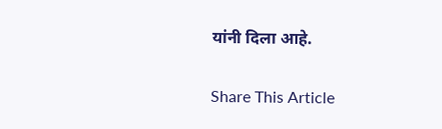यांनी दिला आहे.

Share This Article